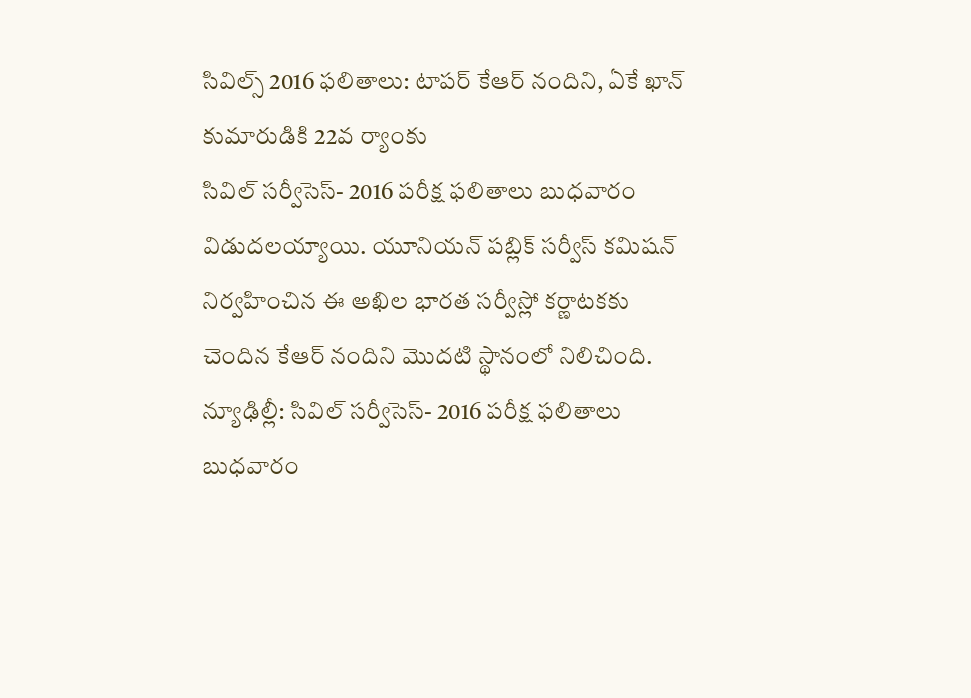సివిల్స్ 2016 ఫలితాలు: టాపర్ కేఆర్ నందిని, ఏకే ఖాన్ కుమారుడికి 22వ ర్యాంకు
సివిల్ సర్వీసెస్- 2016 పరీక్ష ఫలితాలు బుధవారం విడుదలయ్యాయి. యూనియన్ పబ్లిక్ సర్వీస్ కమిషన్ నిర్వహించిన ఈ అఖిల భారత సర్వీస్లో కర్ణాటకకు చెందిన కేఆర్ నందిని మొదటి స్థానంలో నిలిచింది.
న్యూఢిల్లీ: సివిల్ సర్వీసెస్- 2016 పరీక్ష ఫలితాలు బుధవారం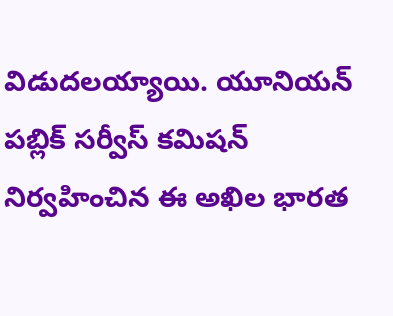విడుదలయ్యాయి. యూనియన్ పబ్లిక్ సర్వీస్ కమిషన్ నిర్వహించిన ఈ అఖిల భారత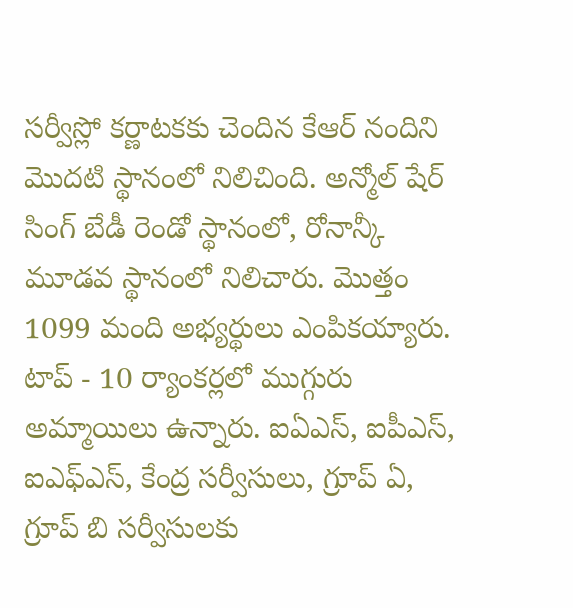సర్వీస్లో కర్ణాటకకు చెందిన కేఆర్ నందిని మొదటి స్థానంలో నిలిచింది. అన్మోల్ షేర్ సింగ్ బేడీ రెండో స్థానంలో, రోనాన్కీ మూడవ స్థానంలో నిలిచారు. మొత్తం 1099 మంది అభ్యర్థులు ఎంపికయ్యారు.
టాప్ - 10 ర్యాంకర్లలో ముగ్గురు అమ్మాయిలు ఉన్నారు. ఐఏఎస్, ఐపీఎస్, ఐఎఫ్ఎస్, కేంద్ర సర్వీసులు, గ్రూప్ ఏ, గ్రూప్ బి సర్వీసులకు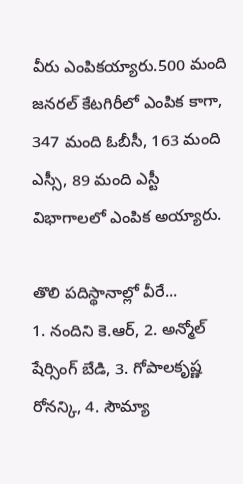వీరు ఎంపికయ్యారు.500 మంది జనరల్ కేటగిరీలో ఎంపిక కాగా, 347 మంది ఓబీసీ, 163 మంది ఎస్సీ, 89 మంది ఎస్టీ విభాగాలలో ఎంపిక అయ్యారు.

తొలి పదిస్థానాల్లో వీరే...
1. నందిని కె.ఆర్, 2. అన్మోల్ షేర్సింగ్ బేడి, 3. గోపాలకృష్ణ రోనన్కి, 4. సౌమ్యా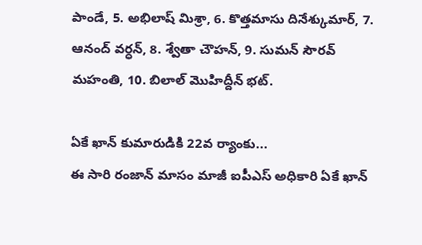పాండే, 5. అభిలాష్ మిశ్రా, 6. కొత్తమాసు దినేశ్కుమార్, 7. ఆనంద్ వర్ధన్, 8. శ్వేతా చౌహన్, 9. సుమన్ సౌరవ్ మహంతి, 10. బిలాల్ మొహిద్దీన్ భట్.

ఏకే ఖాన్ కుమారుడికి 22వ ర్యాంకు...
ఈ సారి రంజాన్ మాసం మాజీ ఐపీఎస్ అధికారి ఏకే ఖాన్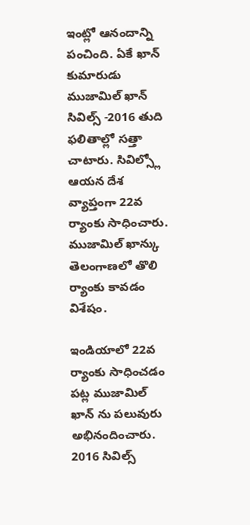ఇంట్లో ఆనందాన్ని పంచింది. ఏకే ఖాన్ కుమారుడు ముజామిల్ ఖాన్ సివిల్స్ -2016 తుది ఫలితాల్లో సత్తా చాటారు. సివిల్స్లో ఆయన దేశ వ్యాప్తంగా 22వ ర్యాంకు సాధించారు. ముజామిల్ ఖాన్కు తెలంగాణలో తొలి ర్యాంకు కావడం విశేషం.

ఇండియాలో 22వ ర్యాంకు సాధించడం పట్ల ముజామిల్ ఖాన్ ను పలువురు అభినందించారు. 2016 సివిల్స్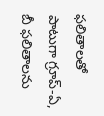ఫలితాలతో పాటుగా గ్రూప్-ఏ, బీ ఫలితాలను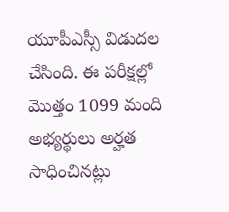యూపీఎస్సీ విడుదల చేసింది. ఈ పరీక్షల్లో మొత్తం 1099 మంది అభ్యర్థులు అర్హత సాధించినట్లు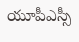యూపీఎస్సీ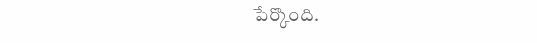పేర్కొంది.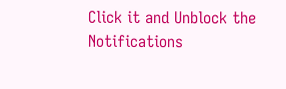Click it and Unblock the Notifications